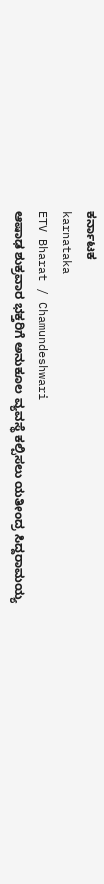ಕರ್ನಾಟಕ
karnataka
ETV Bharat / Chamundeshwari
ಆಷಾಢ ಶುಕ್ರವಾರ ಭಕ್ತರಿಗೆ ಅನುಕೂಲ ವ್ಯವಸ್ಥೆ ಕಲ್ಪಿಸಲು ಯತೀಂದ್ರ ಸಿದ್ದರಾಮಯ್ಯ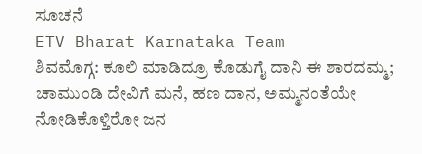ಸೂಚನೆ
ETV Bharat Karnataka Team
ಶಿವಮೊಗ್ಗ: ಕೂಲಿ ಮಾಡಿದ್ರೂ ಕೊಡುಗೈ ದಾನಿ ಈ ಶಾರದಮ್ಮ; ಚಾಮುಂಡಿ ದೇವಿಗೆ ಮನೆ, ಹಣ ದಾನ, ಅಮ್ಮನಂತೆಯೇ ನೋಡಿಕೊಳ್ತಿರೋ ಜನ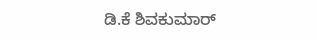ಡಿ.ಕೆ ಶಿವಕುಮಾರ್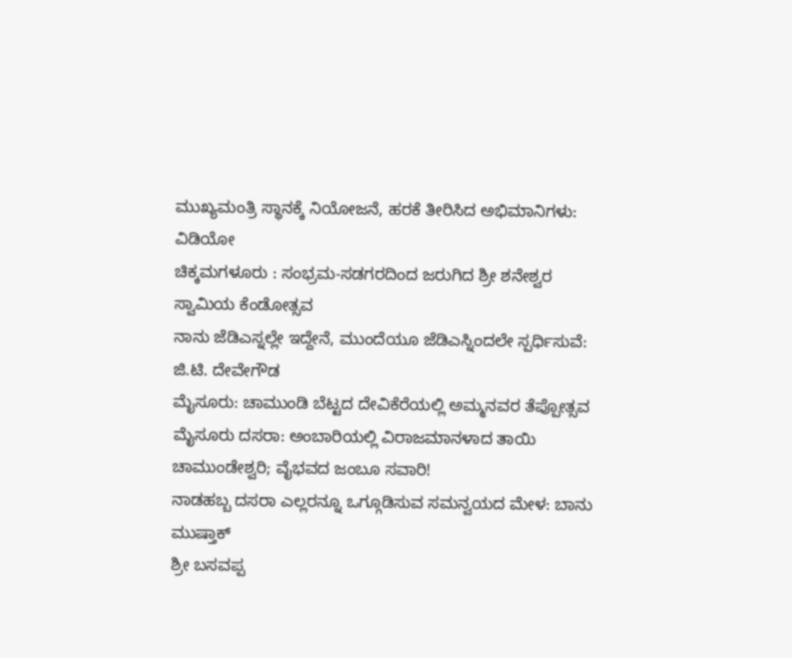ಮುಖ್ಯಮಂತ್ರಿ ಸ್ಥಾನಕ್ಕೆ ನಿಯೋಜನೆ, ಹರಕೆ ತೀರಿಸಿದ ಅಭಿಮಾನಿಗಳು: ವಿಡಿಯೋ
ಚಿಕ್ಕಮಗಳೂರು : ಸಂಭ್ರಮ-ಸಡಗರದಿಂದ ಜರುಗಿದ ಶ್ರೀ ಶನೇಶ್ವರ ಸ್ವಾಮಿಯ ಕೆಂಡೋತ್ಸವ
ನಾನು ಜೆಡಿಎಸ್ನಲ್ಲೇ ಇದ್ದೇನೆ, ಮುಂದೆಯೂ ಜೆಡಿಎಸ್ನಿಂದಲೇ ಸ್ಪರ್ಧಿಸುವೆ: ಜಿ.ಟಿ. ದೇವೇಗೌಡ
ಮೈಸೂರು: ಚಾಮುಂಡಿ ಬೆಟ್ಟದ ದೇವಿಕೆರೆಯಲ್ಲಿ ಅಮ್ಮನವರ ತೆಪ್ಪೋತ್ಸವ
ಮೈಸೂರು ದಸರಾ: ಅಂಬಾರಿಯಲ್ಲಿ ವಿರಾಜಮಾನಳಾದ ತಾಯಿ ಚಾಮುಂಡೇಶ್ವರಿ; ವೈಭವದ ಜಂಬೂ ಸವಾರಿ!
ನಾಡಹಬ್ಬ ದಸರಾ ಎಲ್ಲರನ್ನೂ ಒಗ್ಗೂಡಿಸುವ ಸಮನ್ವಯದ ಮೇಳ: ಬಾನು ಮುಷ್ತಾಕ್
ಶ್ರೀ ಬಸವಪ್ಪ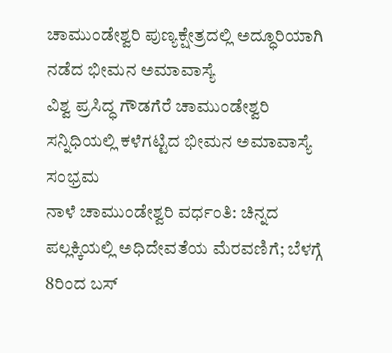ಚಾಮುಂಡೇಶ್ವರಿ ಪುಣ್ಯಕ್ಷೇತ್ರದಲ್ಲಿ ಅದ್ಧೂರಿಯಾಗಿ ನಡೆದ ಭೀಮನ ಅಮಾವಾಸ್ಯೆ
ವಿಶ್ವ ಪ್ರಸಿದ್ಧ ಗೌಡಗೆರೆ ಚಾಮುಂಡೇಶ್ವರಿ ಸನ್ನಿಧಿಯಲ್ಲಿ ಕಳೆಗಟ್ಟಿದ ಭೀಮನ ಅಮಾವಾಸ್ಯೆ ಸಂಭ್ರಮ
ನಾಳೆ ಚಾಮುಂಡೇಶ್ವರಿ ವರ್ಧಂತಿ: ಚಿನ್ನದ ಪಲ್ಲಕ್ಕಿಯಲ್ಲಿ ಅಧಿದೇವತೆಯ ಮೆರವಣಿಗೆ; ಬೆಳಗ್ಗೆ 8ರಿಂದ ಬಸ್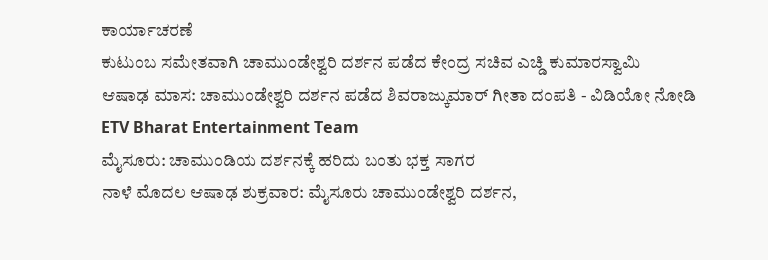ಕಾರ್ಯಾಚರಣೆ
ಕುಟುಂಬ ಸಮೇತವಾಗಿ ಚಾಮುಂಡೇಶ್ವರಿ ದರ್ಶನ ಪಡೆದ ಕೇಂದ್ರ ಸಚಿವ ಎಚ್ಡಿ ಕುಮಾರಸ್ವಾಮಿ
ಆಷಾಢ ಮಾಸ: ಚಾಮುಂಡೇಶ್ವರಿ ದರ್ಶನ ಪಡೆದ ಶಿವರಾಜ್ಕುಮಾರ್ ಗೀತಾ ದಂಪತಿ - ವಿಡಿಯೋ ನೋಡಿ
ETV Bharat Entertainment Team
ಮೈಸೂರು: ಚಾಮುಂಡಿಯ ದರ್ಶನಕ್ಕೆ ಹರಿದು ಬಂತು ಭಕ್ತ ಸಾಗರ
ನಾಳೆ ಮೊದಲ ಆಷಾಢ ಶುಕ್ರವಾರ: ಮೈಸೂರು ಚಾಮುಂಡೇಶ್ವರಿ ದರ್ಶನ,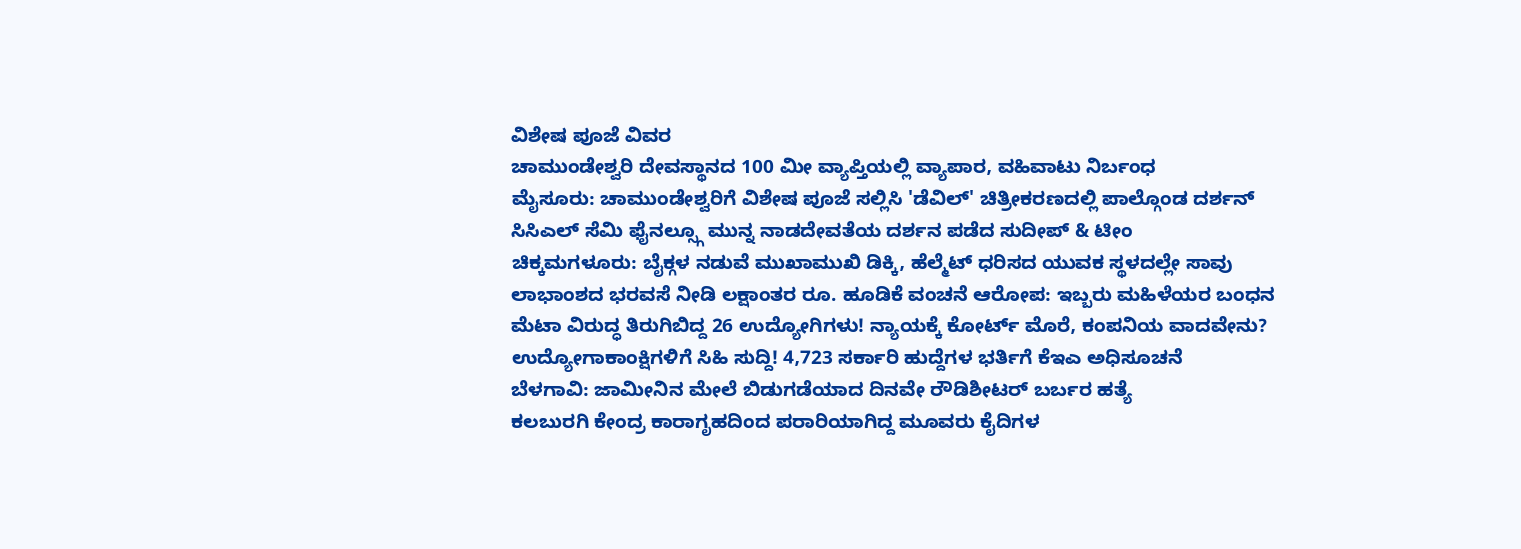ವಿಶೇಷ ಪೂಜೆ ವಿವರ
ಚಾಮುಂಡೇಶ್ವರಿ ದೇವಸ್ಥಾನದ 100 ಮೀ ವ್ಯಾಪ್ತಿಯಲ್ಲಿ ವ್ಯಾಪಾರ, ವಹಿವಾಟು ನಿರ್ಬಂಧ
ಮೈಸೂರು: ಚಾಮುಂಡೇಶ್ವರಿಗೆ ವಿಶೇಷ ಪೂಜೆ ಸಲ್ಲಿಸಿ 'ಡೆವಿಲ್' ಚಿತ್ರೀಕರಣದಲ್ಲಿ ಪಾಲ್ಗೊಂಡ ದರ್ಶನ್
ಸಿಸಿಎಲ್ ಸೆಮಿ ಫೈನಲ್ಸ್ಗೂ ಮುನ್ನ ನಾಡದೇವತೆಯ ದರ್ಶನ ಪಡೆದ ಸುದೀಪ್ & ಟೀಂ
ಚಿಕ್ಕಮಗಳೂರು: ಬೈಕ್ಗಳ ನಡುವೆ ಮುಖಾಮುಖಿ ಡಿಕ್ಕಿ, ಹೆಲ್ಮೆಟ್ ಧರಿಸದ ಯುವಕ ಸ್ಥಳದಲ್ಲೇ ಸಾವು
ಲಾಭಾಂಶದ ಭರವಸೆ ನೀಡಿ ಲಕ್ಷಾಂತರ ರೂ. ಹೂಡಿಕೆ ವಂಚನೆ ಆರೋಪ: ಇಬ್ಬರು ಮಹಿಳೆಯರ ಬಂಧನ
ಮೆಟಾ ವಿರುದ್ಧ ತಿರುಗಿಬಿದ್ದ 26 ಉದ್ಯೋಗಿಗಳು! ನ್ಯಾಯಕ್ಕೆ ಕೋರ್ಟ್ ಮೊರೆ, ಕಂಪನಿಯ ವಾದವೇನು?
ಉದ್ಯೋಗಾಕಾಂಕ್ಷಿಗಳಿಗೆ ಸಿಹಿ ಸುದ್ದಿ! 4,723 ಸರ್ಕಾರಿ ಹುದ್ದೆಗಳ ಭರ್ತಿಗೆ ಕೆಇಎ ಅಧಿಸೂಚನೆ
ಬೆಳಗಾವಿ: ಜಾಮೀನಿನ ಮೇಲೆ ಬಿಡುಗಡೆಯಾದ ದಿನವೇ ರೌಡಿಶೀಟರ್ ಬರ್ಬರ ಹತ್ಯೆ
ಕಲಬುರಗಿ ಕೇಂದ್ರ ಕಾರಾಗೃಹದಿಂದ ಪರಾರಿಯಾಗಿದ್ದ ಮೂವರು ಕೈದಿಗಳ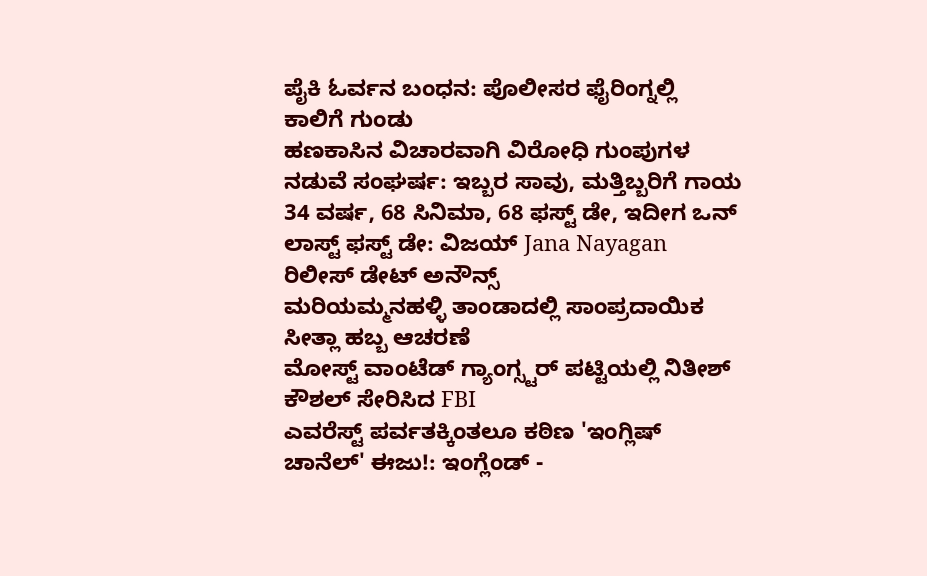ಪೈಕಿ ಓರ್ವನ ಬಂಧನ: ಪೊಲೀಸರ ಫೈರಿಂಗ್ನಲ್ಲಿ ಕಾಲಿಗೆ ಗುಂಡು
ಹಣಕಾಸಿನ ವಿಚಾರವಾಗಿ ವಿರೋಧಿ ಗುಂಪುಗಳ ನಡುವೆ ಸಂಘರ್ಷ: ಇಬ್ಬರ ಸಾವು, ಮತ್ತಿಬ್ಬರಿಗೆ ಗಾಯ
34 ವರ್ಷ, 68 ಸಿನಿಮಾ, 68 ಫಸ್ಟ್ ಡೇ, ಇದೀಗ ಒನ್ ಲಾಸ್ಟ್ ಫಸ್ಟ್ ಡೇ: ವಿಜಯ್ Jana Nayagan ರಿಲೀಸ್ ಡೇಟ್ ಅನೌನ್ಸ್
ಮರಿಯಮ್ಮನಹಳ್ಳಿ ತಾಂಡಾದಲ್ಲಿ ಸಾಂಪ್ರದಾಯಿಕ ಸೀತ್ಲಾ ಹಬ್ಬ ಆಚರಣೆ
ಮೋಸ್ಟ್ ವಾಂಟೆಡ್ ಗ್ಯಾಂಗ್ಸ್ಟರ್ ಪಟ್ಟಿಯಲ್ಲಿ ನಿತೀಶ್ ಕೌಶಲ್ ಸೇರಿಸಿದ FBI
ಎವರೆಸ್ಟ್ ಪರ್ವತಕ್ಕಿಂತಲೂ ಕಠಿಣ 'ಇಂಗ್ಲಿಷ್ ಚಾನೆಲ್' ಈಜು!: ಇಂಗ್ಲೆಂಡ್ -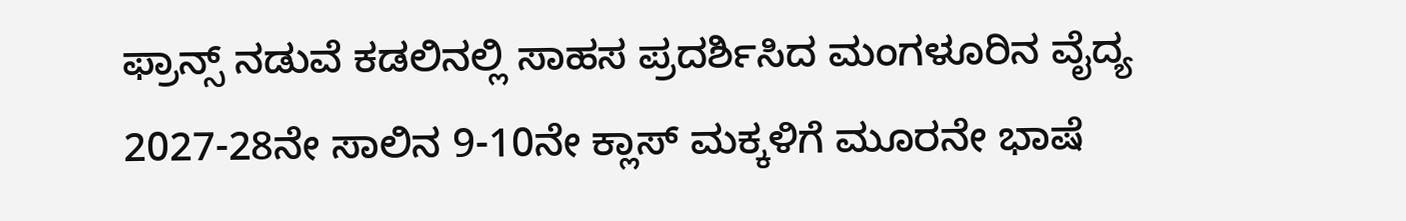ಫ್ರಾನ್ಸ್ ನಡುವೆ ಕಡಲಿನಲ್ಲಿ ಸಾಹಸ ಪ್ರದರ್ಶಿಸಿದ ಮಂಗಳೂರಿನ ವೈದ್ಯ
2027-28ನೇ ಸಾಲಿನ 9-10ನೇ ಕ್ಲಾಸ್ ಮಕ್ಕಳಿಗೆ ಮೂರನೇ ಭಾಷೆ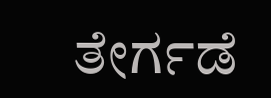ತೇರ್ಗಡೆ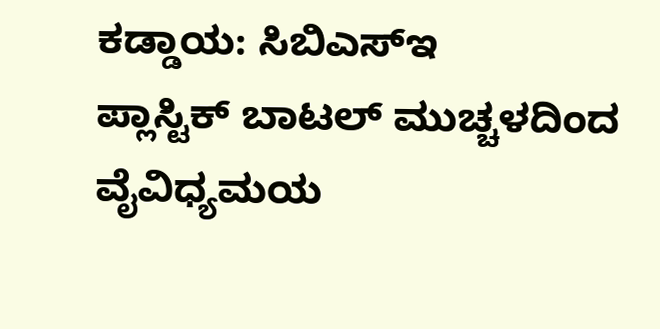ಕಡ್ಡಾಯ: ಸಿಬಿಎಸ್ಇ
ಪ್ಲಾಸ್ಟಿಕ್ ಬಾಟಲ್ ಮುಚ್ಚಳದಿಂದ ವೈವಿಧ್ಯಮಯ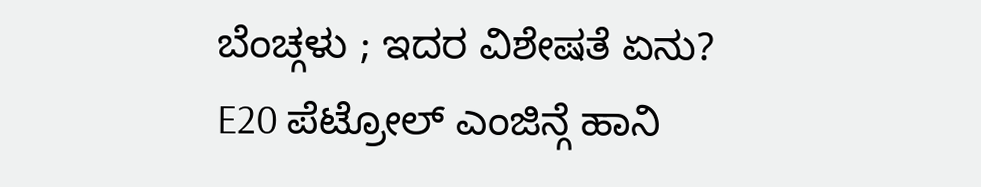ಬೆಂಚ್ಗಳು ; ಇದರ ವಿಶೇಷತೆ ಏನು?
E20 ಪೆಟ್ರೋಲ್ ಎಂಜಿನ್ಗೆ ಹಾನಿ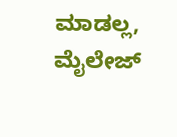ಮಾಡಲ್ಲ, ಮೈಲೇಜ್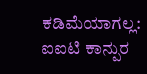ಕಡಿಮೆಯಾಗಲ್ಲ: ಐಐಟಿ ಕಾನ್ಪುರ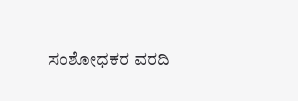ಸಂಶೋಧಕರ ವರದಿ